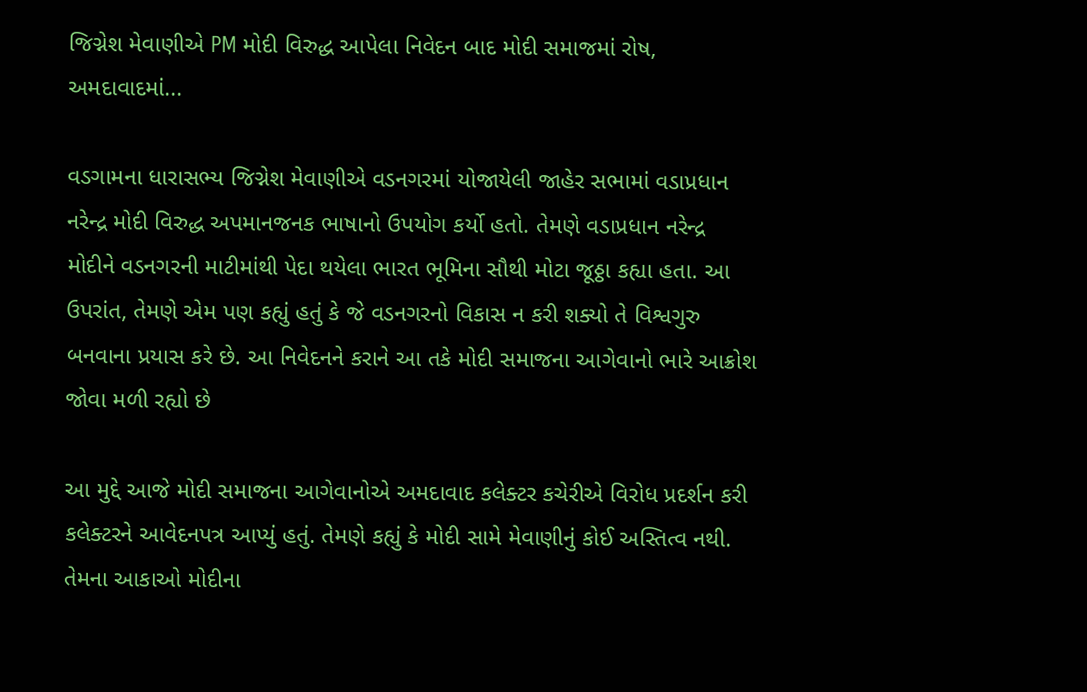જિગ્નેશ મેવાણીએ PM મોદી વિરુદ્ધ આપેલા નિવેદન બાદ મોદી સમાજમાં રોષ, અમદાવાદમાં...

વડગામના ધારાસભ્ય જિગ્નેશ મેવાણીએ વડનગરમાં યોજાયેલી જાહેર સભામાં વડાપ્રધાન નરેન્દ્ર મોદી વિરુદ્ધ અપમાનજનક ભાષાનો ઉપયોગ કર્યો હતો. તેમણે વડાપ્રધાન નરેન્દ્ર મોદીને વડનગરની માટીમાંથી પેદા થયેલા ભારત ભૂમિના સૌથી મોટા જૂઠ્ઠા કહ્યા હતા. આ ઉપરાંત, તેમણે એમ પણ કહ્યું હતું કે જે વડનગરનો વિકાસ ન કરી શક્યો તે વિશ્વગુરુ બનવાના પ્રયાસ કરે છે. આ નિવેદનને કરાને આ તકે મોદી સમાજના આગેવાનો ભારે આક્રોશ જોવા મળી રહ્યો છે

આ મુદ્દે આજે મોદી સમાજના આગેવાનોએ અમદાવાદ કલેક્ટર કચેરીએ વિરોધ પ્રદર્શન કરી કલેક્ટરને આવેદનપત્ર આપ્યું હતું. તેમણે કહ્યું કે મોદી સામે મેવાણીનું કોઈ અસ્તિત્વ નથી. તેમના આકાઓ મોદીના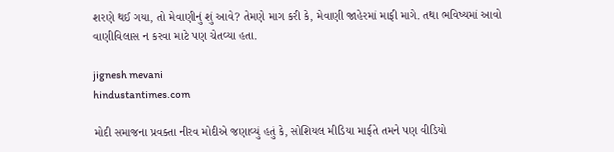શરણે થઈ ગયા, તો મેવાણીનું શું આવે? તેમણે માગ કરી કે, મેવાણી જાહેરમાં માફી માગે. તથા ભવિષ્યમાં આવો વાણીવિલાસ ન કરવા માટે પણ ચેતવ્યા હતા.

jignesh mevani
hindustantimes.com

મોદી સમાજના પ્રવક્તા નીરવ મોદીએ જણાવ્યું હતું કે, સોશિયલ મીડિયા માર્ફતે તમને પણ વીડિયો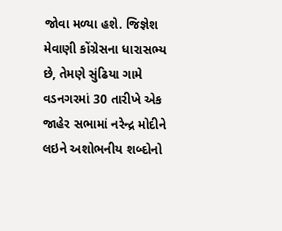જોવા મળ્યા હશે. જિજ્ઞેશ મેવાણી કોંગ્રેસના ધારાસભ્ય છે, તેમણે સુંઢિયા ગામે વડનગરમાં 30 તારીખે એક જાહેર સભામાં નરેન્દ્ર મોદીને લઇને અશોભનીય શબ્દોનો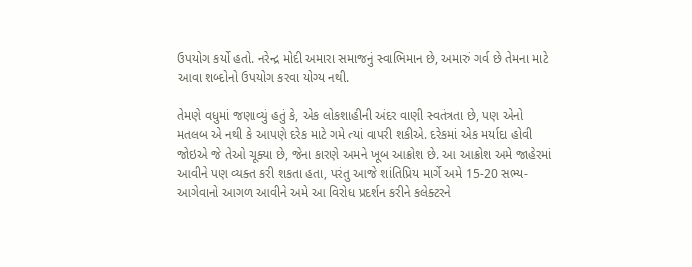ઉપયોગ કર્યો હતો. નરેન્દ્ર મોદી અમારા સમાજનું સ્વાભિમાન છે, અમારું ગર્વ છે તેમના માટે આવા શબ્દોનો ઉપયોગ કરવા યોગ્ય નથી.

તેમણે વધુમાં જણાવ્યું હતું કે, એક લોકશાહીની અંદર વાણી સ્વતંત્રતા છે, પણ એનો મતલબ એ નથી કે આપણે દરેક માટે ગમે ત્યાં વાપરી શકીએ. દરેકમાં એક મર્યાદા હોવી જોઇએ જે તેઓ ચૂક્યા છે, જેના કારણે અમને ખૂબ આક્રોશ છે. આ આક્રોશ અમે જાહેરમાં આવીને પણ વ્યક્ત કરી શકતા હતા, પરંતુ આજે શાંતિપ્રિય માર્ગે અમે 15-20 સભ્ય-આગેવાનો આગળ આવીને અમે આ વિરોધ પ્રદર્શન કરીને કલેક્ટરને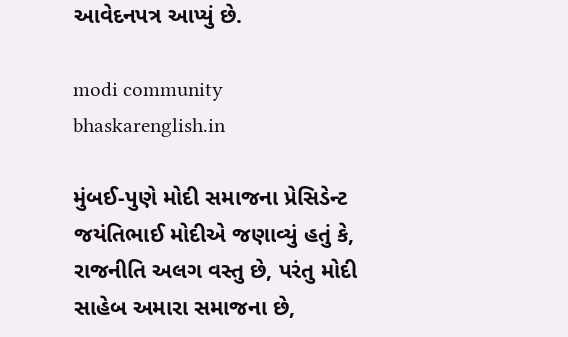આવેદનપત્ર આપ્યું છે.

modi community
bhaskarenglish.in

મુંબઈ-પુણે મોદી સમાજના પ્રેસિડેન્ટ જયંતિભાઈ મોદીએ જણાવ્યું હતું કે, રાજનીતિ અલગ વસ્તુ છે, પરંતુ મોદી સાહેબ અમારા સમાજના છે,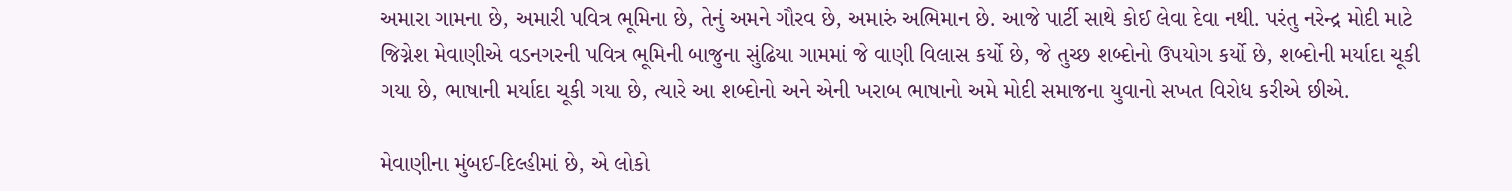અમારા ગામના છે, અમારી પવિત્ર ભૂમિના છે, તેનું અમને ગૌરવ છે, અમારું અભિમાન છે. આજે પાર્ટી સાથે કોઈ લેવા દેવા નથી. પરંતુ નરેન્દ્ર મોદી માટે જિગ્નેશ મેવાણીએ વડનગરની પવિત્ર ભૂમિની બાજુના સુંઢિયા ગામમાં જે વાણી વિલાસ કર્યો છે, જે તુચ્છ શબ્દોનો ઉપયોગ કર્યો છે, શબ્દોની મર્યાદા ચૂકી ગયા છે, ભાષાની મર્યાદા ચૂકી ગયા છે, ત્યારે આ શબ્દોનો અને એની ખરાબ ભાષાનો અમે મોદી સમાજના યુવાનો સખત વિરોધ કરીએ છીએ.

મેવાણીના મુંબઈ-દિલ્હીમાં છે, એ લોકો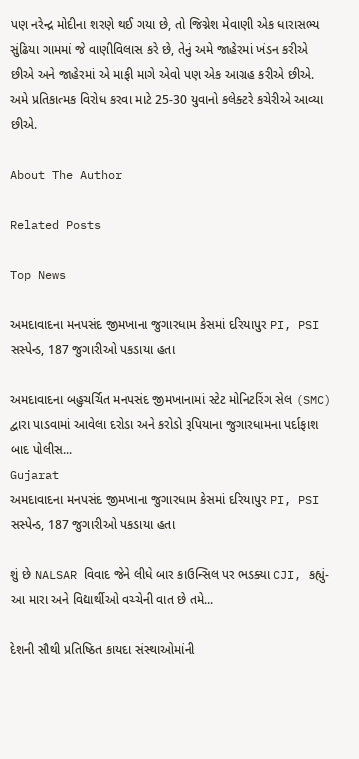પણ નરેન્દ્ર મોદીના શરણે થઈ ગયા છે, તો જિગ્નેશ મેવાણી એક ધારાસભ્ય સુંઢિયા ગામમાં જે વાણીવિલાસ કરે છે, તેનું અમે જાહેરમાં ખંડન કરીએ છીએ અને જાહેરમાં એ માફી માગે એવો પણ એક આગ્રહ કરીએ છીએ. અમે પ્રતિકાત્મક વિરોધ કરવા માટે 25-30 યુવાનો કલેક્ટરે કચેરીએ આવ્યા છીએ.

About The Author

Related Posts

Top News

અમદાવાદના મનપસંદ જીમખાના જુગારધામ કેસમાં દરિયાપુર PI, PSI સસ્પેન્ડ, 187 જુગારીઓ પકડાયા હતા

અમદાવાદના બહુચર્ચિત મનપસંદ જીમખાનામાં સ્ટેટ મોનિટરિંગ સેલ (SMC) દ્વારા પાડવામાં આવેલા દરોડા અને કરોડો રૂપિયાના જુગારધામના પર્દાફાશ બાદ પોલીસ...
Gujarat
અમદાવાદના મનપસંદ જીમખાના જુગારધામ કેસમાં દરિયાપુર PI, PSI સસ્પેન્ડ, 187 જુગારીઓ પકડાયા હતા

શું છે NALSAR વિવાદ જેને લીધે બાર કાઉન્સિલ પર ભડક્યા CJI, કહ્યું- આ મારા અને વિદ્યાર્થીઓ વચ્ચેની વાત છે તમે...

દેશની સૌથી પ્રતિષ્ઠિત કાયદા સંસ્થાઓમાંની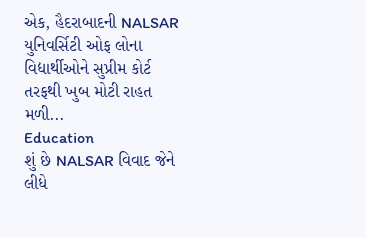એક, હૈદરાબાદની NALSAR યુનિવર્સિટી ઓફ લોના વિદ્યાર્થીઓને સુપ્રીમ કોર્ટ તરફથી ખુબ મોટી રાહત મળી...
Education
શું છે NALSAR વિવાદ જેને લીધે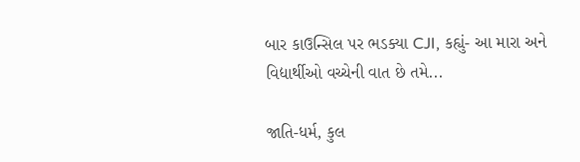બાર કાઉન્સિલ પર ભડક્યા CJI, કહ્યું- આ મારા અને વિદ્યાર્થીઓ વચ્ચેની વાત છે તમે...

જાતિ-ધર્મ, કુલ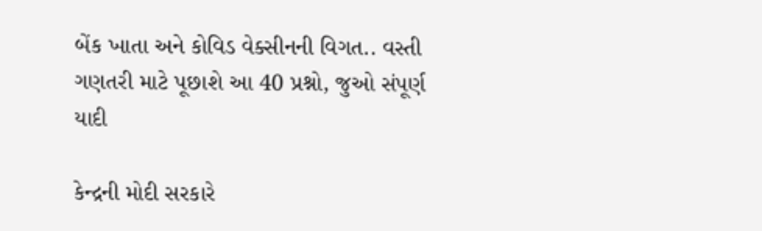બેંક ખાતા અને કોવિડ વેક્સીનની વિગત.. વસ્તી ગણતરી માટે પૂછાશે આ 40 પ્રશ્નો, જુઓ સંપૂર્ણ યાદી

કેન્દ્રની મોદી સરકારે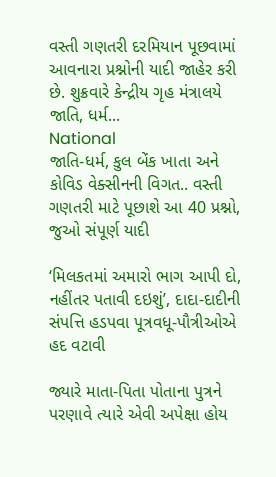વસ્તી ગણતરી દરમિયાન પૂછવામાં આવનારા પ્રશ્નોની યાદી જાહેર કરી છે. શુક્રવારે કેન્દ્રીય ગૃહ મંત્રાલયે જાતિ, ધર્મ...
National
જાતિ-ધર્મ, કુલ બેંક ખાતા અને કોવિડ વેક્સીનની વિગત.. વસ્તી ગણતરી માટે પૂછાશે આ 40 પ્રશ્નો, જુઓ સંપૂર્ણ યાદી

‘મિલકતમાં અમારો ભાગ આપી દો, નહીંતર પતાવી દઇશું’, દાદા-દાદીની સંપત્તિ હડપવા પૂત્રવધૂ-પૌત્રીઓએ હદ વટાવી

જ્યારે માતા-પિતા પોતાના પુત્રને પરણાવે ત્યારે એવી અપેક્ષા હોય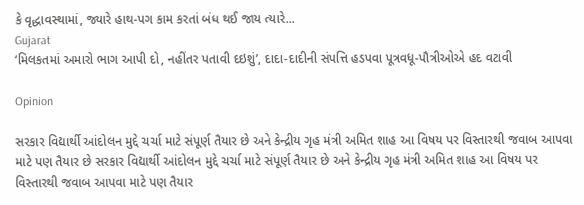કે વૃદ્ધાવસ્થામાં, જ્યારે હાથ-પગ કામ કરતાં બંધ થઈ જાય ત્યારે...
Gujarat
‘મિલકતમાં અમારો ભાગ આપી દો, નહીંતર પતાવી દઇશું’, દાદા-દાદીની સંપત્તિ હડપવા પૂત્રવધૂ-પૌત્રીઓએ હદ વટાવી

Opinion

સરકાર વિદ્યાર્થી આંદોલન મુદ્દે ચર્ચા માટે સંપૂર્ણ તૈયાર છે અને કેન્દ્રીય ગૃહ મંત્રી અમિત શાહ આ વિષય પર વિસ્તારથી જવાબ આપવા માટે પણ તૈયાર છે સરકાર વિદ્યાર્થી આંદોલન મુદ્દે ચર્ચા માટે સંપૂર્ણ તૈયાર છે અને કેન્દ્રીય ગૃહ મંત્રી અમિત શાહ આ વિષય પર વિસ્તારથી જવાબ આપવા માટે પણ તૈયાર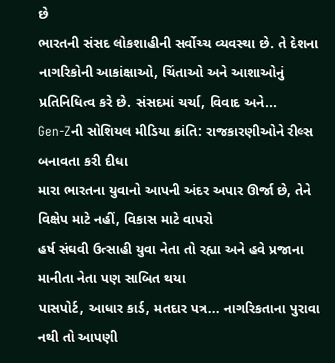છે
ભારતની સંસદ લોકશાહીની સર્વોચ્ચ વ્યવસ્થા છે. તે દેશના નાગરિકોની આકાંક્ષાઓ, ચિંતાઓ અને આશાઓનું પ્રતિનિધિત્વ કરે છે. સંસદમાં ચર્ચા, વિવાદ અને...
Gen-Zની સોશિયલ મીડિયા ક્રાંતિ: રાજકારણીઓને રીલ્સ બનાવતા કરી દીધા
મારા ભારતના યુવાનો આપની અંદર અપાર ઊર્જા છે, તેને વિક્ષેપ માટે નહીં, વિકાસ માટે વાપરો
હર્ષ સંઘવી ઉત્સાહી યુવા નેતા તો રહ્યા અને હવે પ્રજાના માનીતા નેતા પણ સાબિત થયા
પાસપોર્ટ, આધાર કાર્ડ, મતદાર પત્ર... નાગરિકતાના પુરાવા નથી તો આપણી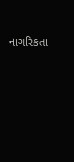નાગરિકતા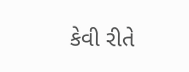કેવી રીતે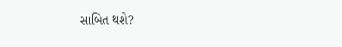સાબિત થશે?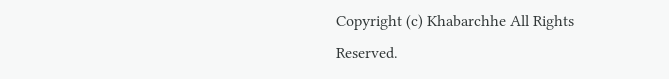Copyright (c) Khabarchhe All Rights Reserved.